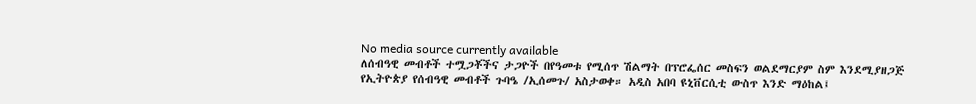No media source currently available
ለሰብዓዊ መብቶች ተሟጋቾችና ታጋዮች በየዓመቱ የሚሰጥ ሽልማት በፕሮፌሰር መስፍን ወልደማርያም ስም እንደሚያዘጋጅ የኢትዮጵያ የሰብዓዊ መብቶች ጉባዔ /ኢሰመጉ/ አስታወቀ። አዲስ አበባ ዩኒቨርሲቲ ውስጥ እንድ ማዕከል፤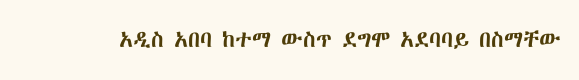አዲስ አበባ ከተማ ውስጥ ደግሞ አደባባይ በስማቸው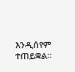እንዲሰየም ተጠይቋል።